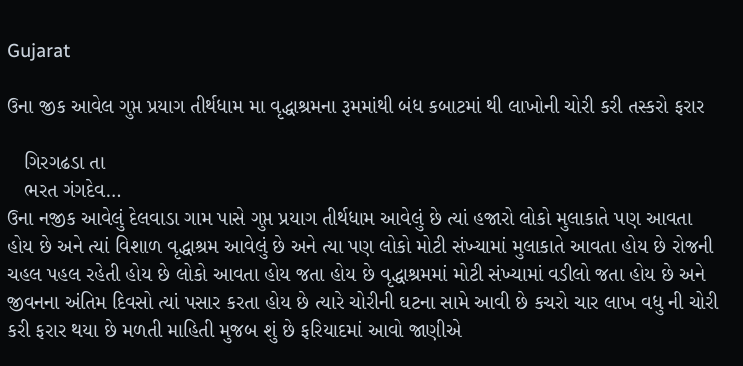Gujarat

ઉના જીક આવેલ ગુપ્ત પ્રયાગ તીર્થધામ મા વૃદ્ધાશ્રમના રૂમમાંથી બંધ કબાટમાં થી લાખોની ચોરી કરી તસ્કરો ફરાર

   ગિરગઢડા તા
   ભરત ગંગદેવ…
ઉના નજીક આવેલું દેલવાડા ગામ પાસે ગુપ્ત પ્રયાગ તીર્થધામ આવેલું છે ત્યાં હજારો લોકો મુલાકાતે પણ આવતા હોય છે અને ત્યાં વિશાળ વૃદ્ધાશ્રમ આવેલું છે અને ત્યા પણ લોકો મોટી સંખ્યામાં મુલાકાતે આવતા હોય છે રોજની ચહલ પહલ રહેતી હોય છે લોકો આવતા હોય જતા હોય છે વૃદ્ધાશ્રમમાં મોટી સંખ્યામાં વડીલો જતા હોય છે અને જીવનના અંતિમ દિવસો ત્યાં પસાર કરતા હોય છે ત્યારે ચોરીની ઘટના સામે આવી છે કચરો ચાર લાખ વધુ ની ચોરી કરી ફરાર થયા છે મળતી માહિતી મુજબ શું છે ફરિયાદમાં આવો જાણીએ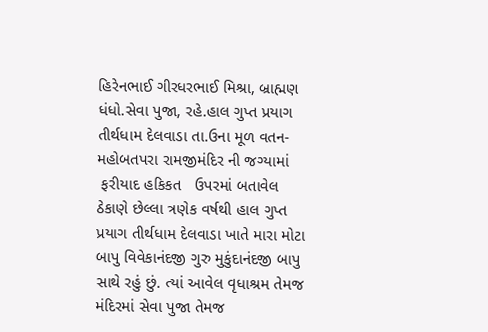હિરેનભાઈ ગીરધરભાઈ મિશ્રા, બ્રાહ્મણ ધંધો.સેવા પુજા, રહે.હાલ ગુપ્ત પ્રયાગ તીર્થધામ દેલવાડા તા.ઉના મૂળ વતન-મહોબતપરા રામજીમંદિર ની જગ્યામાં
 ફરીયાદ હકિકત   ઉપરમાં બતાવેલ ઠેકાણે છેલ્લા ત્રણેક વર્ષથી હાલ ગુપ્ત પ્રયાગ તીર્થધામ દેલવાડા ખાતે મારા મોટા બાપુ વિવેકાનંદજી ગુરુ મુકુંદાનંદજી બાપુ સાથે રહું છું. ત્યાં આવેલ વૃધાશ્રમ તેમજ મંદિરમાં સેવા પુજા તેમજ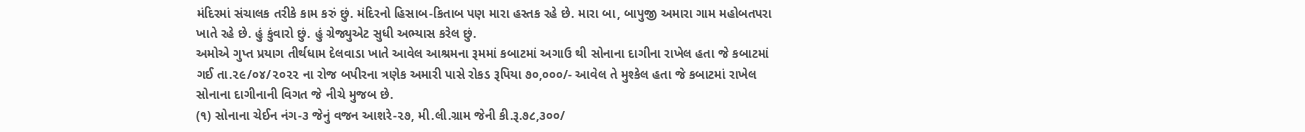મંદિરમાં સંચાલક તરીકે કામ કરું છું. મંદિરનો હિસાબ-કિતાબ પણ મારા હસ્તક રહે છે. મારા બા, બાપુજી અમારા ગામ મહોબતપરા ખાતે રહે છે. હું કુંવારો છું. હું ગ્રેજ્યુએટ સુધી અભ્યાસ કરેલ છું.
અમોએ ગુપ્ત પ્રયાગ તીર્થધામ દેલવાડા ખાતે આવેલ આશ્રમના રૂમમાં કબાટમાં અગાઉ થી સોનાના દાગીના રાખેલ હતા જે કબાટમાં ગઈ તા.૨૯/૦૪/૨૦૨૨ ના રોજ બપીરના ત્રણેક અમારી પાસે રોકડ રૂપિયા ૭૦,૦૦૦/- આવેલ તે મુશ્કેલ હતા જે કબાટમાં રાખેલ સોનાના દાગીનાની વિગત જે નીચે મુજબ છે.
(૧) સોનાના ચેઈન નંગ-૩ જેનું વજન આશરે-૨૭, મી.લી.ગ્રામ જેની કી.રૂ.૭૮,૩૦૦/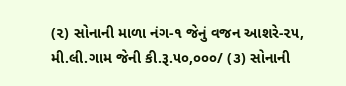(૨) સોનાની માળા નંગ-૧ જેનું વજન આશરે-૨૫, મી.લી.ગામ જેની કી.રૂ.૫૦,૦૦૦/ (૩) સોનાની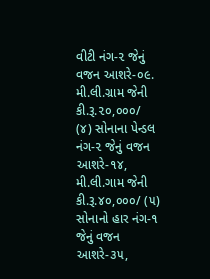વીટી નંગ-૨ જેનું વજન આશરે-૦૯. મી.લી.ગ્રામ જેની કી.રૂ.૨૦,૦૦૦/
(૪) સોનાના પેન્ડલ નંગ-૨ જેનું વજન આશરે-૧૪, મી.લી.ગામ જેની કી.રૂ.૪૦,૦૦૦/ (૫) સોનાનો હાર નંગ-૧ જેનું વજન આશરે-૩૫,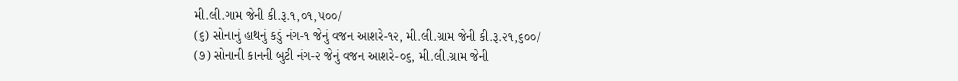મી.લી.ગામ જેની કી.રૂ.૧,૦૧,૫૦૦/
(૬) સોનાનું હાથનું કડું નંગ-૧ જેનું વજન આશરે-૧૨, મી.લી.ગ્રામ જેની કી.રૂ.૨૧,૬૦૦/
(૭) સોનાની કાનની બુટી નંગ-૨ જેનું વજન આશરે-૦૬, મી.લી.ગ્રામ જેની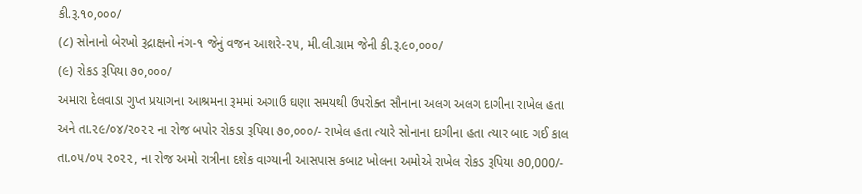કી.રૂ.૧૦,૦૦૦/
(૮) સોનાનો બેરખો રૂદ્રાક્ષનો નંગ-૧ જેનું વજન આશરે-૨૫, મી.લી.ગ્રામ જેની કી.રૂ.૯૦,૦૦૦/
(૯) રોકડ રૂપિયા ૭૦,૦૦૦/
અમારા દેલવાડા ગુપ્ત પ્રયાગના આશ્રમના રૂમમાં અગાઉ ઘણા સમયથી ઉપરોક્ત સૌનાના અલગ અલગ દાગીના રાખેલ હતા અને તા.૨૯/૦૪/૨૦૨૨ ના રોજ બપોર રોકડા રૂપિયા ૭૦,૦૦૦/- રાખેલ હતા ત્યારે સોનાના દાગીના હતા ત્યાર બાદ ગઈ કાલ તા.૦૫/૦૫ ૨૦૨૨, ના રોજ અમો રાત્રીના દશેક વાગ્યાની આસપાસ કબાટ ખોલના અમોએ રાખેલ રોકડ રૂપિયા ૭0,000/-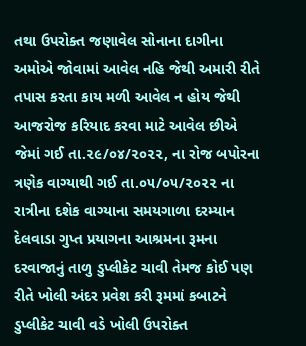તથા ઉપરોક્ત જણાવેલ સોનાના દાગીના અમોએ જોવામાં આવેલ નહિ જેથી અમારી રીતે તપાસ કરતા કાય મળી આવેલ ન હોય જેથી આજરોજ કરિયાદ કરવા માટે આવેલ છીએ જેમાં ગઈ તા.૨૯/૦૪/૨૦૨૨, ના રોજ બપોરના ત્રણેક વાગ્યાથી ગઈ તા.૦૫/૦૫/૨૦૨૨ ના રાત્રીના દશેક વાગ્યાના સમયગાળા દરમ્યાન દેલવાડા ગુપ્ત પ્રયાગના આશ્રમના રૂમના દરવાજાનું તાળુ ડુપ્લીકેટ ચાવી તેમજ કોઈ પણ રીતે ખોલી અંદર પ્રવેશ કરી રૂમમાં કબાટને ડુપ્લીકેટ ચાવી વડે ખોલી ઉપરોક્ત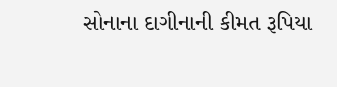સોનાના દાગીનાની કીમત રૂપિયા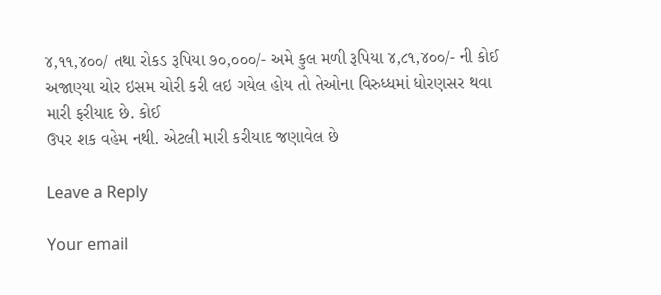૪,૧૧,૪૦૦/ તથા રોકડ રૂપિયા ૭૦,૦૦૦/- અમે કુલ મળી રૂપિયા ૪,૮૧,૪૦૦/- ની કોઈ અજાણ્યા ચોર ઇસમ ચોરી કરી લઇ ગયેલ હોય તો તેઓના વિરુધ્ધમાં ધોરણસર થવા મારી ફરીયાદ છે. કોઈ
ઉપર શક વહેમ નથી. એટલી મારી કરીયાદ જણાવેલ છે

Leave a Reply

Your email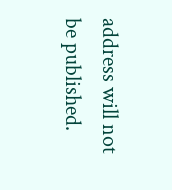address will not be published.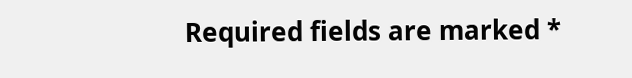Required fields are marked *